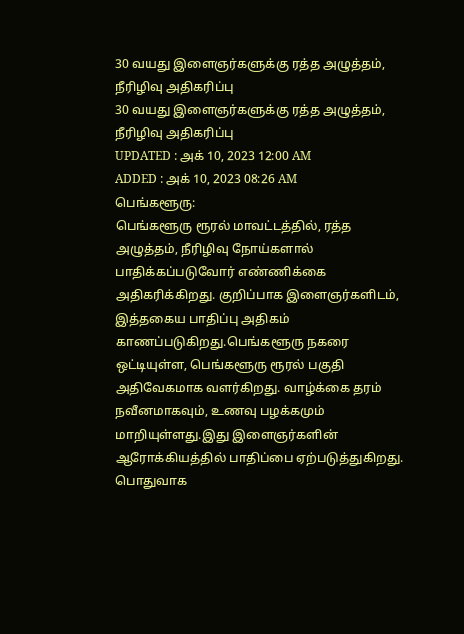30 வயது இளைஞர்களுக்கு ரத்த அழுத்தம், நீரிழிவு அதிகரிப்பு
30 வயது இளைஞர்களுக்கு ரத்த அழுத்தம், நீரிழிவு அதிகரிப்பு
UPDATED : அக் 10, 2023 12:00 AM
ADDED : அக் 10, 2023 08:26 AM
பெங்களூரு:
பெங்களூரு ரூரல் மாவட்டத்தில், ரத்த அழுத்தம், நீரிழிவு நோய்களால் பாதிக்கப்படுவோர் எண்ணிக்கை அதிகரிக்கிறது. குறிப்பாக இளைஞர்களிடம், இத்தகைய பாதிப்பு அதிகம் காணப்படுகிறது.பெங்களூரு நகரை ஒட்டியுள்ள, பெங்களூரு ரூரல் பகுதி அதிவேகமாக வளர்கிறது. வாழ்க்கை தரம் நவீனமாகவும், உணவு பழக்கமும் மாறியுள்ளது.இது இளைஞர்களின் ஆரோக்கியத்தில் பாதிப்பை ஏற்படுத்துகிறது. பொதுவாக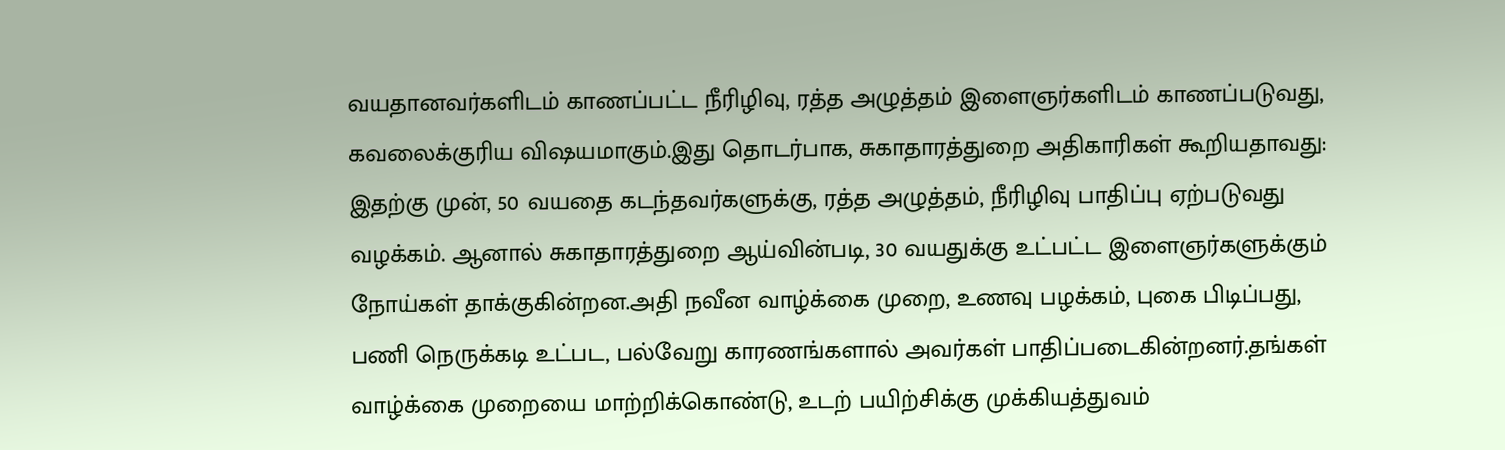வயதானவர்களிடம் காணப்பட்ட நீரிழிவு, ரத்த அழுத்தம் இளைஞர்களிடம் காணப்படுவது, கவலைக்குரிய விஷயமாகும்.இது தொடர்பாக, சுகாதாரத்துறை அதிகாரிகள் கூறியதாவது:
இதற்கு முன், 50 வயதை கடந்தவர்களுக்கு, ரத்த அழுத்தம், நீரிழிவு பாதிப்பு ஏற்படுவது வழக்கம். ஆனால் சுகாதாரத்துறை ஆய்வின்படி, 30 வயதுக்கு உட்பட்ட இளைஞர்களுக்கும் நோய்கள் தாக்குகின்றன.அதி நவீன வாழ்க்கை முறை, உணவு பழக்கம், புகை பிடிப்பது, பணி நெருக்கடி உட்பட, பல்வேறு காரணங்களால் அவர்கள் பாதிப்படைகின்றனர்.தங்கள் வாழ்க்கை முறையை மாற்றிக்கொண்டு, உடற் பயிற்சிக்கு முக்கியத்துவம்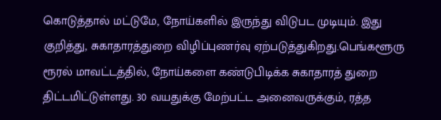கொடுத்தால் மட்டுமே, நோய்களில் இருந்து விடுபட முடியும். இது குறித்து, சுகாதாரத்துறை விழிப்புணர்வு ஏற்படுத்துகிறது.பெங்களூரு ரூரல் மாவட்டத்தில், நோய்களை கண்டுபிடிக்க சுகாதாரத் துறை திட்டமிட்டுள்ளது. 30 வயதுக்கு மேற்பட்ட அனைவருக்கும், ரத்த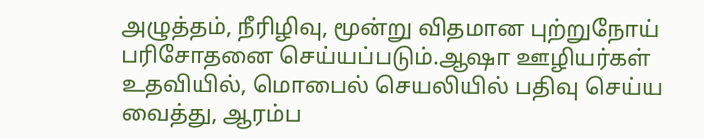அழுத்தம், நீரிழிவு, மூன்று விதமான புற்றுநோய் பரிசோதனை செய்யப்படும்.ஆஷா ஊழியர்கள் உதவியில், மொபைல் செயலியில் பதிவு செய்ய வைத்து, ஆரம்ப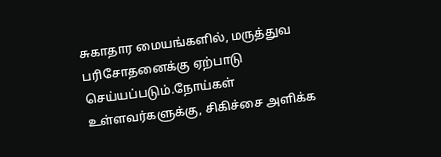சுகாதார மையங்களில், மருத்துவ பரிசோதனைக்கு ஏற்பாடு செய்யப்படும்.நோய்கள் உள்ளவர்களுக்கு, சிகிச்சை அளிக்க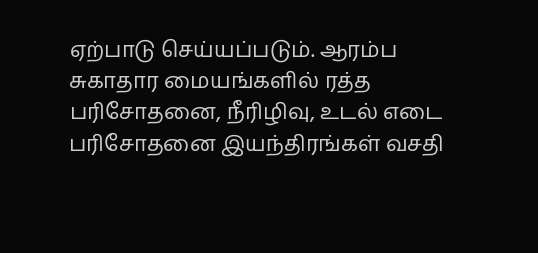ஏற்பாடு செய்யப்படும். ஆரம்ப சுகாதார மையங்களில் ரத்த பரிசோதனை, நீரிழிவு, உடல் எடை பரிசோதனை இயந்திரங்கள் வசதி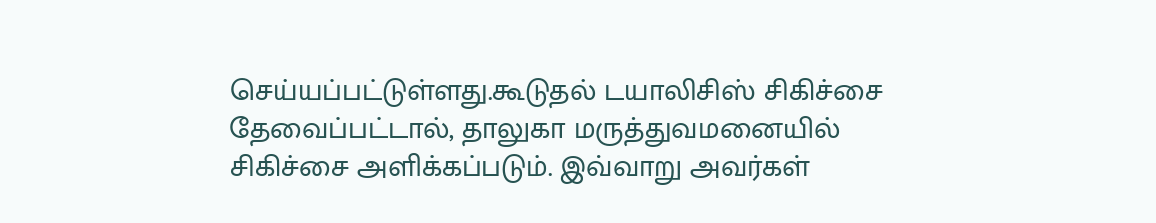செய்யப்பட்டுள்ளது.கூடுதல் டயாலிசிஸ் சிகிச்சை தேவைப்பட்டால், தாலுகா மருத்துவமனையில் சிகிச்சை அளிக்கப்படும். இவ்வாறு அவர்கள்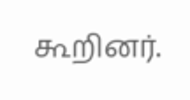கூறினர்.